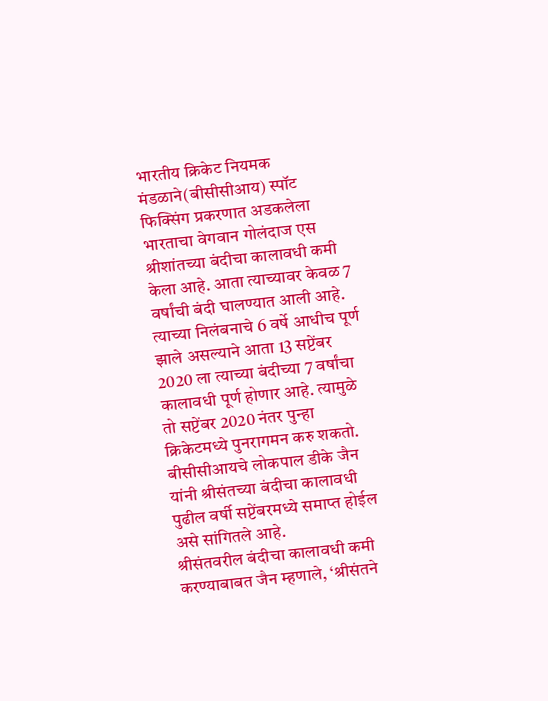भारतीय क्रिकेट नियमक मंडळाने(बीसीसीआय) स्पॉट फिक्सिंग प्रकरणात अडकलेला भारताचा वेगवान गोलंदाज एस श्रीशांतच्या बंदीचा कालावधी कमी केला आहे. आता त्याच्यावर केवळ 7 वर्षांची बंदी घालण्यात आली आहे.
त्याच्या निलंबनाचे 6 वर्षे आधीच पूर्ण झाले असल्याने आता 13 सप्टेंबर 2020 ला त्याच्या बंदीच्या 7 वर्षांचा कालावधी पूर्ण होणार आहे. त्यामुळे तो सप्टेंबर 2020 नंतर पुन्हा क्रिकेटमध्ये पुनरागमन करु शकतो.
बीसीसीआयचे लोकपाल डीके जैन यांनी श्रीसंतच्या बंदीचा कालावधी पुढील वर्षी सप्टेंबरमध्ये समाप्त होईल असे सांगितले आहे.
श्रीसंतवरील बंदीचा कालावधी कमी करण्याबाबत जैन म्हणाले, ‘श्रीसंतने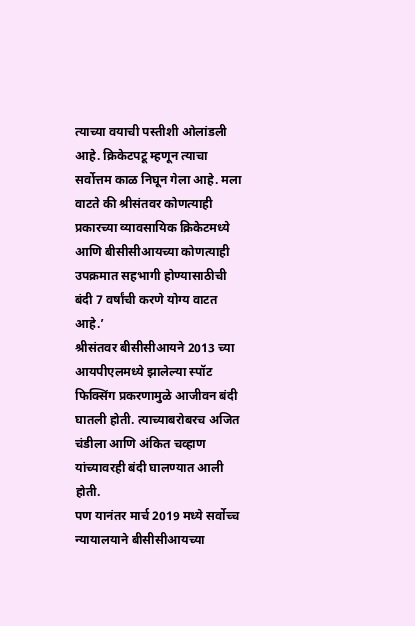त्याच्या वयाची पस्तीशी ओलांडली आहे. क्रिकेटपटू म्हणून त्याचा सर्वोत्तम काळ निघून गेला आहे. मला वाटते की श्रीसंतवर कोणत्याही प्रकारच्या व्यावसायिक क्रिकेटमध्ये आणि बीसीसीआयच्या कोणत्याही उपक्रमात सहभागी होण्यासाठीची बंदी 7 वर्षांची करणे योग्य वाटत आहे.’
श्रीसंतवर बीसीसीआयने 2013 च्या आयपीएलमध्ये झालेल्या स्पॉट फिक्सिंग प्रकरणामुळे आजीवन बंदी घातली होती. त्याच्याबरोबरच अजित चंडीला आणि अंकित चव्हाण यांच्यावरही बंदी घालण्यात आली होती.
पण यानंतर मार्च 2019 मध्ये सर्वोच्च न्यायालयाने बीसीसीआयच्या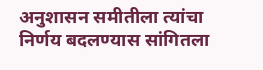अनुशासन समीतीला त्यांचा निर्णय बदलण्यास सांगितला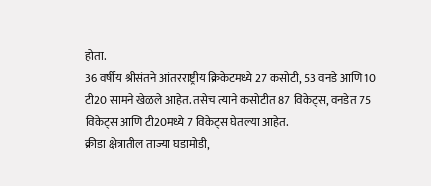होता.
36 वर्षीय श्रीसंतने आंतरराष्ट्रीय क्रिकेटमध्ये 27 कसोटी, 53 वनडे आणि 10 टी20 सामने खेळले आहेत. तसेच त्याने कसोटीत 87 विकेट्स, वनडेत 75 विकेट्स आणि टी20मध्ये 7 विकेट्स घेतल्या आहेत.
क्रीडा क्षेत्रातील ताज्या घडामोडी,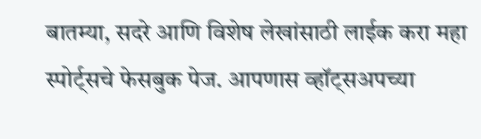बातम्या, सदरे आणि विशेष लेखांसाठी लाईक करा महा स्पोर्ट्सचे फेसबुक पेज. आपणास व्हॉट्सअपच्या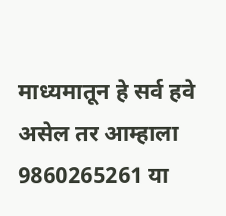माध्यमातून हे सर्व हवे असेल तर आम्हाला 9860265261 या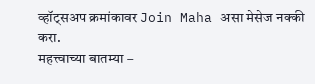व्हॉट्सअप क्रमांकावर Join Maha असा मेसेज नक्की करा.
महत्त्वाच्या बातम्या –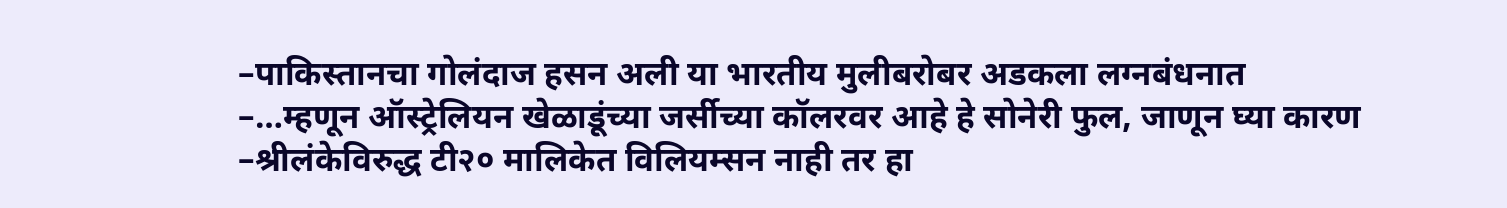–पाकिस्तानचा गोलंदाज हसन अली या भारतीय मुलीबरोबर अडकला लग्नबंधनात
–…म्हणून ऑस्ट्रेलियन खेळाडूंच्या जर्सीच्या कॉलरवर आहे हे सोनेरी फुल, जाणून घ्या कारण
–श्रीलंकेविरुद्ध टी२० मालिकेत विलियम्सन नाही तर हा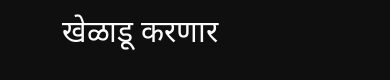खेळाडू करणार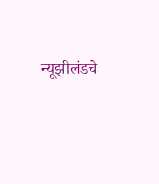न्यूझीलंडचे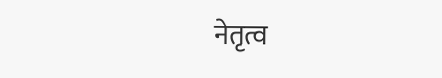नेतृत्व